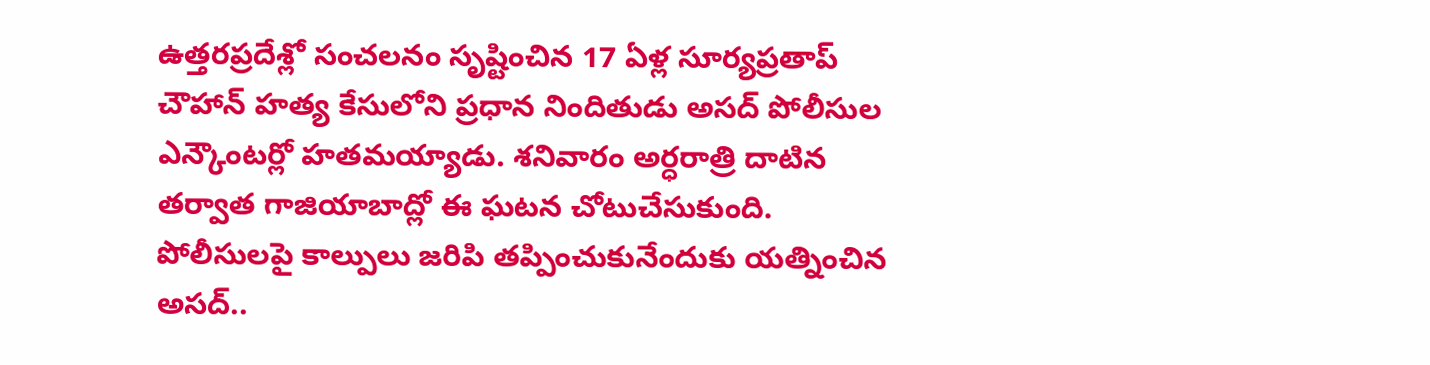ఉత్తరప్రదేశ్లో సంచలనం సృష్టించిన 17 ఏళ్ల సూర్యప్రతాప్ చౌహాన్ హత్య కేసులోని ప్రధాన నిందితుడు అసద్ పోలీసుల ఎన్కౌంటర్లో హతమయ్యాడు. శనివారం అర్ధరాత్రి దాటిన తర్వాత గాజియాబాద్లో ఈ ఘటన చోటుచేసుకుంది. పోలీసులపై కాల్పులు జరిపి తప్పించుకునేందుకు యత్నించిన అసద్..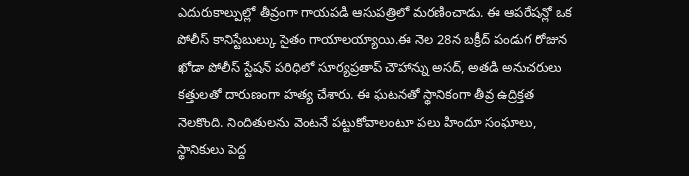ఎదురుకాల్పుల్లో తీవ్రంగా గాయపడి ఆసుపత్రిలో మరణించాడు. ఈ ఆపరేషన్లో ఒక పోలీస్ కానిస్టేబుల్కు సైతం గాయాలయ్యాయి.ఈ నెల 28న బక్రీద్ పండుగ రోజున ఖోడా పోలీస్ స్టేషన్ పరిధిలో సూర్యప్రతాప్ చౌహాన్ను అసద్, అతడి అనుచరులు కత్తులతో దారుణంగా హత్య చేశారు. ఈ ఘటనతో స్థానికంగా తీవ్ర ఉద్రిక్తత నెలకొంది. నిందితులను వెంటనే పట్టుకోవాలంటూ పలు హిందూ సంఘాలు, స్థానికులు పెద్ద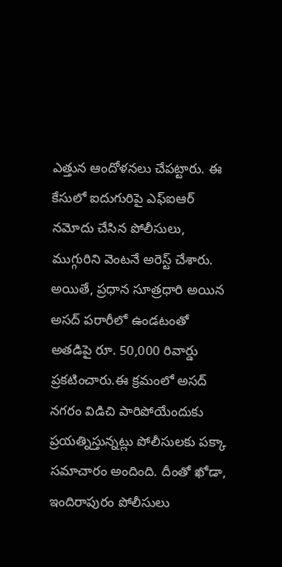ఎత్తున ఆందోళనలు చేపట్టారు. ఈ కేసులో ఐదుగురిపై ఎఫ్ఐఆర్ నమోదు చేసిన పోలీసులు, ముగ్గురిని వెంటనే అరెస్ట్ చేశారు. అయితే, ప్రధాన సూత్రధారి అయిన అసద్ పరారీలో ఉండటంతో అతడిపై రూ. 50,000 రివార్డు ప్రకటించారు.ఈ క్రమంలో అసద్ నగరం విడిచి పారిపోయేందుకు ప్రయత్నిస్తున్నట్లు పోలీసులకు పక్కా సమాచారం అందింది. దీంతో ఖోడా, ఇందిరాపురం పోలీసులు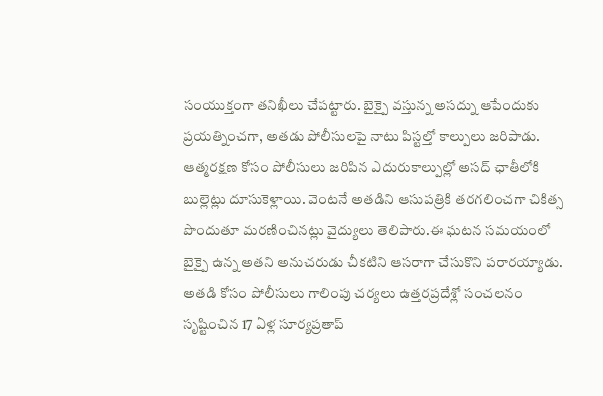సంయుక్తంగా తనిఖీలు చేపట్టారు. బైక్పై వస్తున్న అసద్ను ఆపేందుకు ప్రయత్నించగా, అతడు పోలీసులపై నాటు పిస్టల్తో కాల్పులు జరిపాడు. ఆత్మరక్షణ కోసం పోలీసులు జరిపిన ఎదురుకాల్పుల్లో అసద్ ఛాతీలోకి బుల్లెట్లు దూసుకెళ్లాయి. వెంటనే అతడిని ఆసుపత్రికి తరగలించగా చికిత్స పొందుతూ మరణించినట్లు వైద్యులు తెలిపారు.ఈ ఘటన సమయంలో బైక్పై ఉన్న అతని అనుచరుడు చీకటిని ఆసరాగా చేసుకొని పరారయ్యాడు. అతడి కోసం పోలీసులు గాలింపు చర్యలు ఉత్తరప్రదేశ్లో సంచలనం సృష్టించిన 17 ఏళ్ల సూర్యప్రతాప్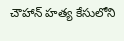చౌహాన్ హత్య కేసులోని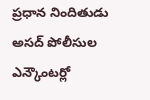ప్రధాన నిందితుడు అసద్ పోలీసుల ఎన్కౌంటర్లో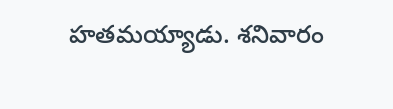హతమయ్యాడు. శనివారం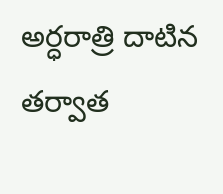అర్ధరాత్రి దాటిన తర్వాత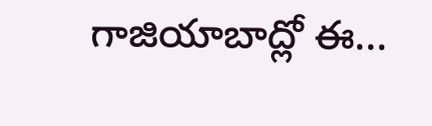గాజియాబాద్లో ఈ...